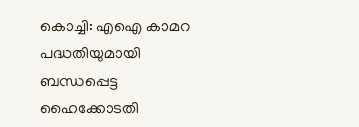കൊച്ചി: എഐ കാമറ പദ്ധതിയുമായി ബന്ധപ്പെട്ട ഹൈക്കോടതി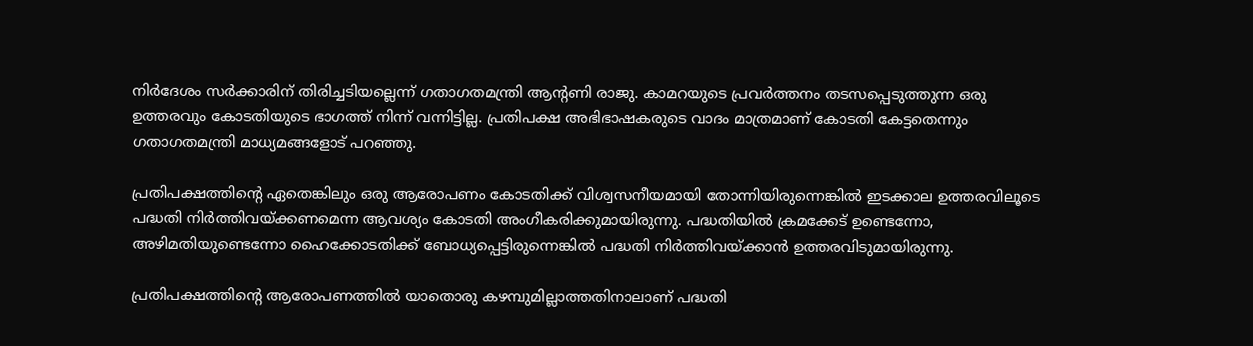നിര്‍ദേശം സര്‍ക്കാരിന് തിരിച്ചടിയല്ലെന്ന് ഗതാഗതമന്ത്രി ആന്‍റണി രാജു. കാമറയുടെ പ്രവര്‍ത്തനം തടസപ്പെടുത്തുന്ന ഒരു ഉത്തരവും കോടതിയുടെ ഭാഗത്ത് നിന്ന് വന്നിട്ടില്ല. പ്രതിപക്ഷ അഭിഭാഷകരുടെ വാദം മാത്രമാണ് കോടതി കേട്ടതെന്നും ഗതാഗതമന്ത്രി മാധ്യമങ്ങളോട് പറഞ്ഞു.

പ്രതിപക്ഷത്തിന്‍റെ ഏതെങ്കിലും ഒരു ആരോപണം കോടതിക്ക് വിശ്വസനീയമായി തോന്നിയിരുന്നെങ്കില്‍ ഇടക്കാല ഉത്തരവിലൂടെ പദ്ധതി നിര്‍ത്തിവയ്ക്കണമെന്ന ആവശ്യം കോടതി അംഗീകരിക്കുമായിരുന്നു. പദ്ധതിയില്‍ ക്രമക്കേട് ഉണ്ടെന്നോ, അഴിമതിയുണ്ടെന്നോ ഹൈക്കോടതിക്ക് ബോധ്യപ്പെട്ടിരുന്നെങ്കില്‍ പദ്ധതി നിര്‍ത്തിവയ്ക്കാന്‍ ഉത്തരവിടുമായിരുന്നു.

പ്രതിപക്ഷത്തിന്‍റെ ആരോപണത്തില്‍ യാതൊരു കഴമ്പുമില്ലാത്തതിനാലാണ് പദ്ധതി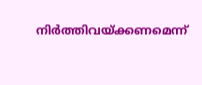നിര്‍ത്തിവയ്ക്കണമെന്ന്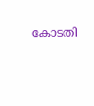കോടതി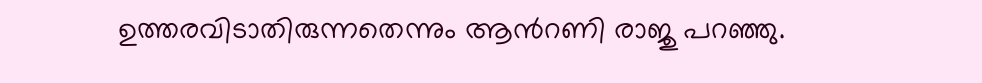ഉത്തരവിടാതിരുന്നതെന്നും ആന്‍റണി രാജു പറഞ്ഞു.